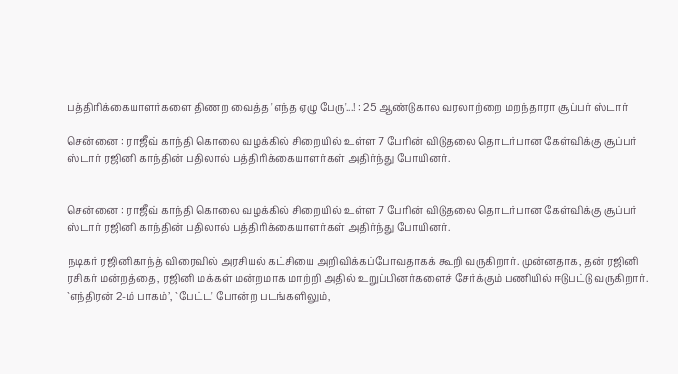பத்திரிக்கையாளர்களை திணற வைத்த 'எந்த ஏழு பேரு'...! : 25 ஆண்டுகால வரலாற்றை மறந்தாரா சூப்பர் ஸ்டார்

சென்னை : ராஜீவ் காந்தி கொலை வழக்கில் சிறையில் உள்ள 7 பேரின் விடுதலை தொடர்பான கேள்விக்கு சூப்பர் ஸ்டார் ரஜினி காந்தின் பதிலால் பத்திரிக்கையாளர்கள் அதிர்ந்து போயினர்.


சென்னை : ராஜீவ் காந்தி கொலை வழக்கில் சிறையில் உள்ள 7 பேரின் விடுதலை தொடர்பான கேள்விக்கு சூப்பர் ஸ்டார் ரஜினி காந்தின் பதிலால் பத்திரிக்கையாளர்கள் அதிர்ந்து போயினர்.

நடிகர் ரஜினிகாந்த் விரைவில் அரசியல் கட்சியை அறிவிக்கப்போவதாகக் கூறி வருகிறார். முன்னதாக, தன் ரஜினி ரசிகர் மன்றத்தை, ரஜினி மக்கள் மன்றமாக மாற்றி அதில் உறுப்பினர்களைச் சேர்க்கும் பணியில் ஈடுபட்டு வருகிறார். `எந்திரன் 2-ம் பாகம்’, `பேட்ட' போன்ற படங்களிலும்,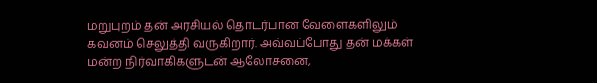மறுபுறம் தன் அரசியல் தொடர்பான வேளைகளிலும் கவனம் செலுத்தி வருகிறார். அவ்வப்போது தன் மக்கள் மன்ற நிர்வாகிகளுடன் ஆலோசனை,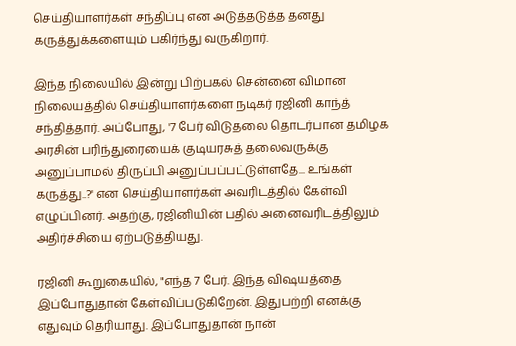செய்தியாளர்கள் சந்திப்பு என அடுத்தடுத்த தனது கருத்துக்களையும் பகிர்ந்து வருகிறார்.

இந்த நிலையில் இன்று பிற்பகல் சென்னை விமான நிலையத்தில் செய்தியாளர்களை நடிகர் ரஜினி காந்த் சந்தித்தார். அப்போது, '7 பேர் விடுதலை தொடர்பான தமிழக அரசின் பரிந்துரையைக் குடியரசுத் தலைவருக்கு அனுப்பாமல் திருப்பி அனுப்பப்பட்டுள்ளதே... உங்கள் கருத்து..?' என செய்தியாளர்கள் அவரிடத்தில் கேள்வி எழுப்பினர். அதற்கு, ரஜினியின் பதில் அனைவரிடத்திலும் அதிர்ச்சியை ஏற்படுத்தியது.

ரஜினி கூறுகையில், "எந்த 7 பேர். இந்த விஷயத்தை இப்போதுதான் கேள்விப்படுகிறேன். இதுபற்றி எனக்கு எதுவும் தெரியாது. இப்போதுதான் நான்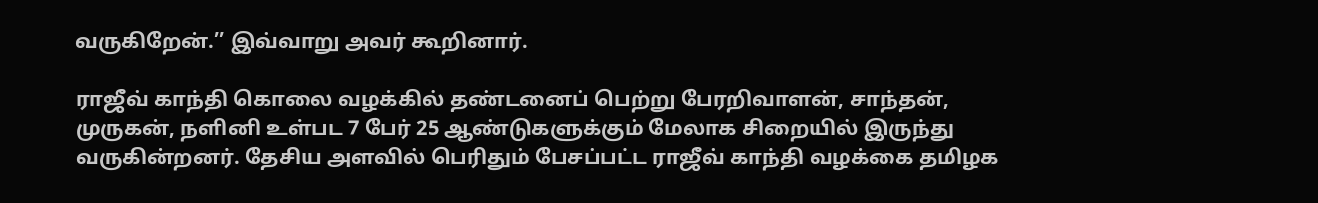வருகிறேன்.’’ இவ்வாறு அவர் கூறினார்.

ராஜீவ் காந்தி கொலை வழக்கில் தண்டனைப் பெற்று பேரறிவாளன், சாந்தன், முருகன், நளினி உள்பட 7 பேர் 25 ஆண்டுகளுக்கும் மேலாக சிறையில் இருந்து வருகின்றனர். தேசிய அளவில் பெரிதும் பேசப்பட்ட ராஜீவ் காந்தி வழக்கை தமிழக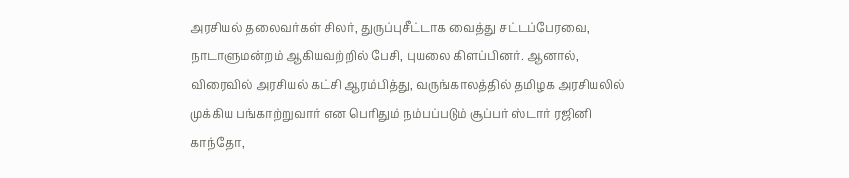அரசியல் தலைவர்கள் சிலர், துருப்புசீட்டாக வைத்து சட்டப்பேரவை, நாடாளுமன்றம் ஆகியவற்றில் பேசி, புயலை கிளப்பினர். ஆனால், விரைவில் அரசியல் கட்சி ஆரம்பித்து, வருங்காலத்தில் தமிழக அரசியலில் முக்கிய பங்காற்றுவார் என பெரிதும் நம்பப்படும் சூப்பர் ஸ்டார் ரஜினி காந்தோ,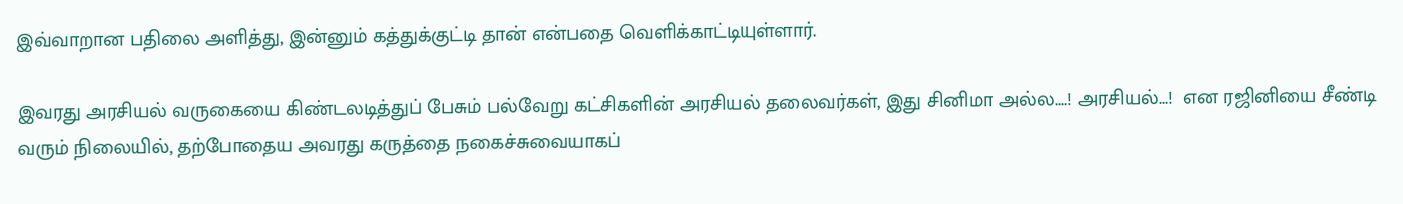இவ்வாறான பதிலை அளித்து, இன்னும் கத்துக்குட்டி தான் என்பதை வெளிக்காட்டியுள்ளார்.

இவரது அரசியல் வருகையை கிண்டலடித்துப் பேசும் பல்வேறு கட்சிகளின் அரசியல் தலைவர்கள், இது சினிமா அல்ல....! அரசியல்...!  என ரஜினியை சீண்டி வரும் நிலையில், தற்போதைய அவரது கருத்தை நகைச்சுவையாகப்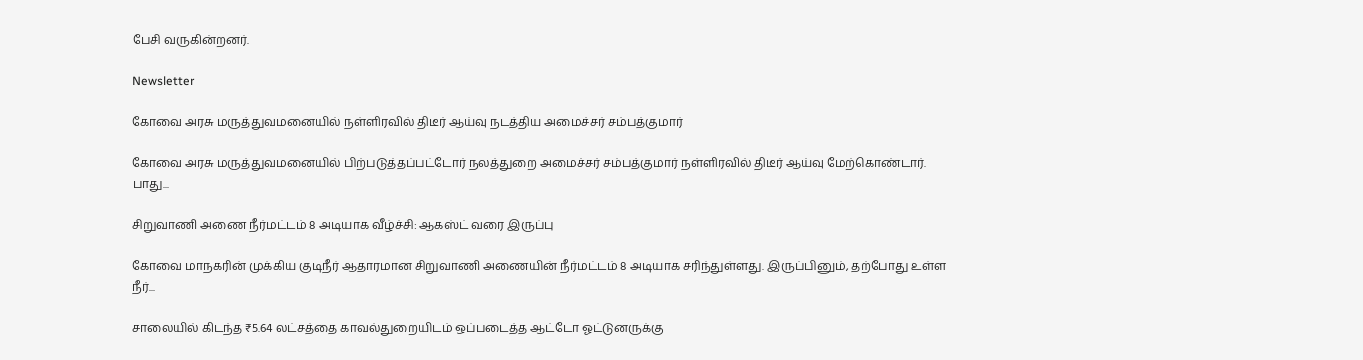பேசி வருகின்றனர்.

Newsletter

கோவை அரசு மருத்துவமனையில் நள்ளிரவில் திடீர் ஆய்வு நடத்திய அமைச்சர் சம்பத்குமார்

கோவை அரசு மருத்துவமனையில் பிற்படுத்தப்பட்டோர் நலத்துறை அமைச்சர் சம்பத்குமார் நள்ளிரவில் திடீர் ஆய்வு மேற்கொண்டார். பாது...

சிறுவாணி அணை நீர்மட்டம் 8 அடியாக வீழ்ச்சி: ஆகஸ்ட் வரை இருப்பு

கோவை மாநகரின் முக்கிய குடிநீர் ஆதாரமான சிறுவாணி அணையின் நீர்மட்டம் 8 அடியாக சரிந்துள்ளது. இருப்பினும், தற்போது உள்ள நீர்...

சாலையில் கிடந்த ₹5.64 லட்சத்தை காவல்துறையிடம் ஒப்படைத்த ஆட்டோ ஓட்டுனருக்கு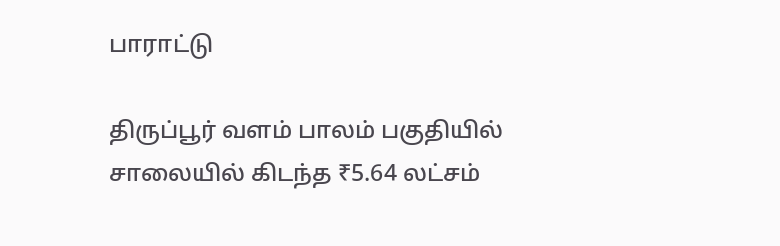பாராட்டு

திருப்பூர் வளம் பாலம் பகுதியில் சாலையில் கிடந்த ₹5.64 லட்சம்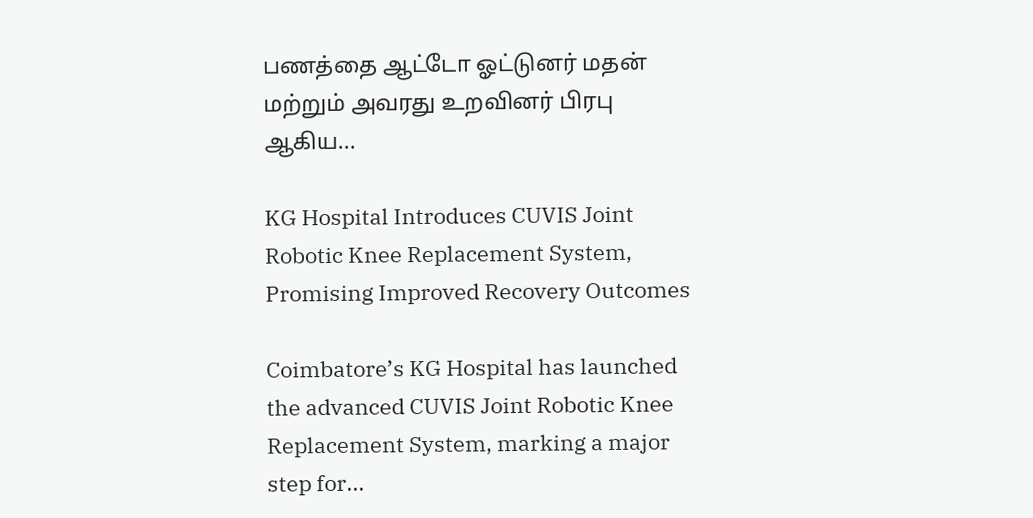பணத்தை ஆட்டோ ஓட்டுனர் மதன் மற்றும் அவரது உறவினர் பிரபு ஆகிய...

KG Hospital Introduces CUVIS Joint Robotic Knee Replacement System, Promising Improved Recovery Outcomes

Coimbatore’s KG Hospital has launched the advanced CUVIS Joint Robotic Knee Replacement System, marking a major step for...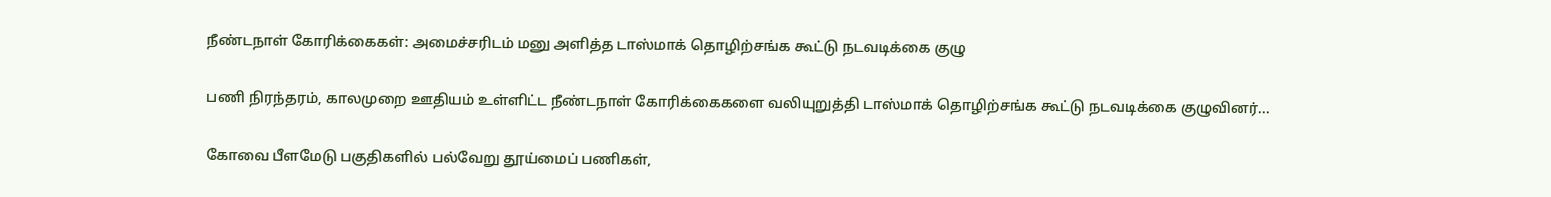நீண்டநாள் கோரிக்கைகள்: அமைச்சரிடம் மனு அளித்த டாஸ்மாக் தொழிற்சங்க கூட்டு நடவடிக்கை குழு

பணி நிரந்தரம், காலமுறை ஊதியம் உள்ளிட்ட நீண்டநாள் கோரிக்கைகளை வலியுறுத்தி டாஸ்மாக் தொழிற்சங்க கூட்டு நடவடிக்கை குழுவினர்...

கோவை பீளமேடு பகுதிகளில் பல்வேறு தூய்மைப் பணிகள்,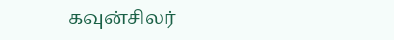கவுன்சிலர்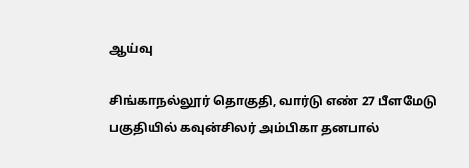ஆய்வு

சிங்காநல்லூர் தொகுதி, வார்டு எண் 27 பீளமேடு பகுதியில் கவுன்சிலர் அம்பிகா தனபால்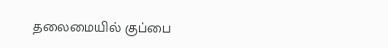தலைமையில் குப்பை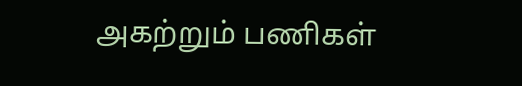அகற்றும் பணிகள்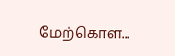மேற்கொள...